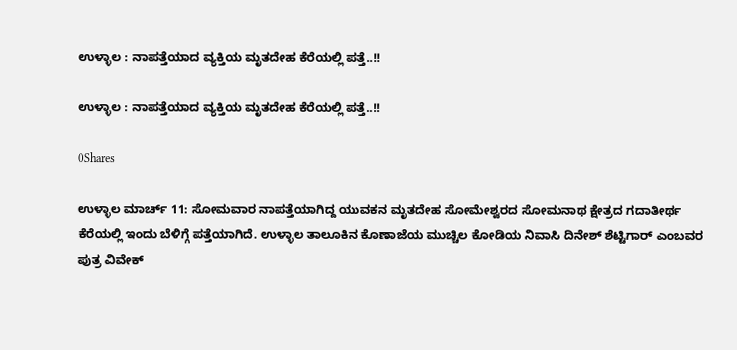ಉಳ್ಳಾಲ : ನಾಪತ್ತೆಯಾದ ವ್ಯಕ್ತಿಯ ಮೃತದೇಹ ಕೆರೆಯಲ್ಲಿ ಪತ್ತೆ..!!

ಉಳ್ಳಾಲ : ನಾಪತ್ತೆಯಾದ ವ್ಯಕ್ತಿಯ ಮೃತದೇಹ ಕೆರೆಯಲ್ಲಿ ಪತ್ತೆ..!!

0Shares

ಉಳ್ಳಾಲ ಮಾರ್ಚ್ 11: ಸೋಮವಾರ ನಾಪತ್ತೆಯಾಗಿದ್ದ ಯುವಕನ ಮೃತದೇಹ ಸೋಮೇಶ್ವರದ ಸೋಮನಾಥ ಕ್ಷೇತ್ರದ ಗದಾತೀರ್ಥ ಕೆರೆಯಲ್ಲಿ ಇಂದು ಬೆಳಿಗ್ಗೆ ಪತ್ತೆಯಾಗಿದೆ. ಉಳ್ಳಾಲ ತಾಲೂಕಿನ ಕೊಣಾಜೆಯ ಮುಚ್ಚಿಲ ಕೋಡಿಯ ನಿವಾಸಿ ದಿನೇಶ್‌ ಶೆಟ್ಟಿಗಾರ್ ಎಂಬವರ ಪುತ್ರ ವಿವೇಕ್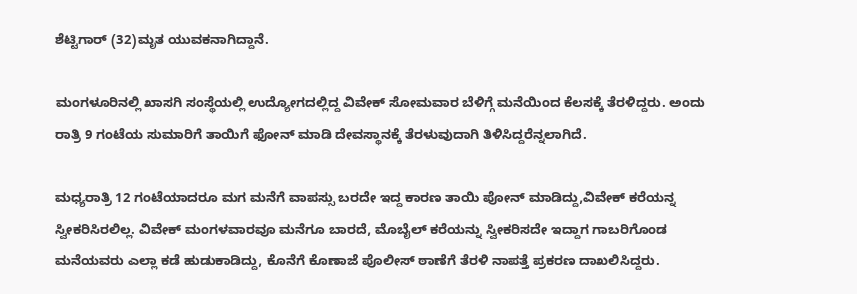ಶೆಟ್ಟಿಗಾರ್ (32)ಮೃತ ಯುವಕನಾಗಿದ್ದಾನೆ.

ಮಂಗಳೂರಿನಲ್ಲಿ ಖಾಸಗಿ ಸಂಸ್ಥೆಯಲ್ಲಿ ಉದ್ಯೋಗದಲ್ಲಿದ್ದ ವಿವೇಕ್ ಸೋಮವಾರ ಬೆಳಿಗ್ಗೆ ಮನೆಯಿಂದ ಕೆಲಸಕ್ಕೆ ತೆರಳಿದ್ದರು. ಅಂದು ರಾತ್ರಿ 9 ಗಂಟೆಯ ಸುಮಾರಿಗೆ ತಾಯಿಗೆ ಫೋನ್ ಮಾಡಿ ದೇವಸ್ಥಾನಕ್ಕೆ ತೆರಳುವುದಾಗಿ ತಿಳಿಸಿದ್ದರೆನ್ನಲಾಗಿದೆ.

ಮಧ್ಯರಾತ್ರಿ 12 ಗಂಟೆಯಾದರೂ ಮಗ ಮನೆಗೆ ವಾಪಸ್ಸು ಬರದೇ ಇದ್ದ ಕಾರಣ ತಾಯಿ ಪೋನ್ ಮಾಡಿದ್ದು,ವಿವೇಕ್ ಕರೆಯನ್ನ ಸ್ವೀಕರಿಸಿರಲಿಲ್ಲ. ವಿವೇಕ್ ಮಂಗಳವಾರವೂ ಮನೆಗೂ ಬಾರದೆ, ಮೊಬೈಲ್ ಕರೆಯನ್ನು ಸ್ವೀಕರಿಸದೇ ಇದ್ದಾಗ ಗಾಬರಿಗೊಂಡ ಮನೆಯವರು ಎಲ್ಲಾ ಕಡೆ ಹುಡುಕಾಡಿದ್ದು, ಕೊನೆಗೆ ಕೊಣಾಜೆ ಪೊಲೀಸ್‌ ಠಾಣೆಗೆ ತೆರಳಿ ನಾಪತ್ತೆ ಪ್ರಕರಣ ದಾಖಲಿಸಿದ್ದರು.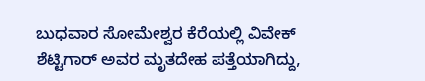ಬುಧವಾರ ಸೋಮೇಶ್ವರ ಕೆರೆಯಲ್ಲಿ ವಿವೇಕ್ ಶೆಟ್ಟಿಗಾ‌ರ್ ಅವರ ಮೃತದೇಹ ಪತ್ತೆಯಾಗಿದ್ದು,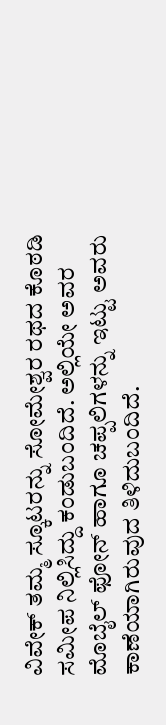ವಿವೇಕ್ ತಮ್ಮ ಸ್ಕೂಟರನ್ನು ಸೋಮೇಶ್ವರ ರಥದ ಕೊಠಡಿ ಸಮೀಪ ನಿಲ್ಲಿಸಿದ್ದು ಕಂಡುಬಂದಿದೆ. ಅಲ್ಲಿಯೇ ಅವರ ಮೊಬೈಲ್ ಫೋನ್ ಹಾಗೂ ಚಪ್ಪಲಿಗಳನ್ನು ಇಟ್ಟು ಅವರು ಕಾಣೆಯಾಗಿರುವುದ ತಿಳಿದುಬಂದಿದೆ.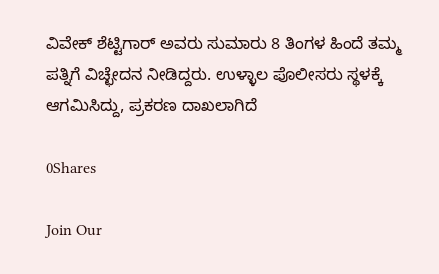ವಿವೇಕ್ ಶೆಟ್ಟಿಗಾ‌ರ್ ಅವರು ಸುಮಾರು 8 ತಿಂಗಳ ಹಿಂದೆ ತಮ್ಮ ಪತ್ನಿಗೆ ವಿಚ್ಛೇದನ ನೀಡಿದ್ದರು. ಉಳ್ಳಾಲ ಪೊಲೀಸರು ಸ್ಥಳಕ್ಕೆ ಆಗಮಿಸಿದ್ದು, ಪ್ರಕರಣ ದಾಖಲಾಗಿದೆ

0Shares

Join Our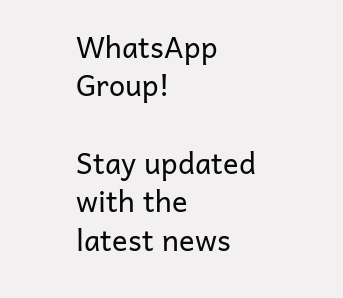WhatsApp Group!

Stay updated with the latest news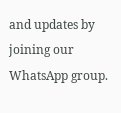and updates by joining our WhatsApp group.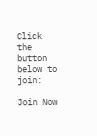Click the button below to join:

Join Now